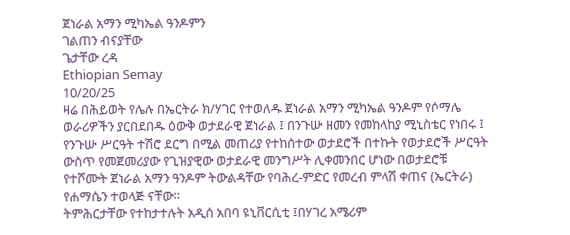ጀነራል አማን ሚካኤል ዓንዶምን
ገልጠን ብናያቸው
ጌታቸው ረዳ
Ethiopian Semay
10/20/25
ዛሬ በሕይወት የሌሉ በኤርትራ ክ/ሃገር የተወለዱ ጀነራል አማን ሚካኤል ዓንዶም የሶማሌ ወራሪዎችን ያርበደበዱ ዕውቅ ወታደራዊ ጀነራል ፤ በንጉሡ ዘመን የመከላከያ ሚኒስቴር የነበሩ ፤ የንጉሡ ሥርዓት ተሽሮ ደርግ በሚል መጠሪያ የተከሰተው ወታደሮች በተኩት የወታደሮች ሥርዓት ውስጥ የመጀመሪያው የጊዝያዊው ወታደራዊ መንግሥት ሊቀመንበር ሆነው በወታደሮቹ የተሾሙት ጀነራል አማን ዓንዶም ትውልዳቸው የባሕረ-ምድር የመረብ ምላሽ ቀጠና (ኤርትራ) የሐማሴን ተወላጅ ናቸው።
ትምሕርታቸው የተከታተሉት አዲሰ አበባ ዩኒቨርሲቲ ፤በሃገረ አሜሪም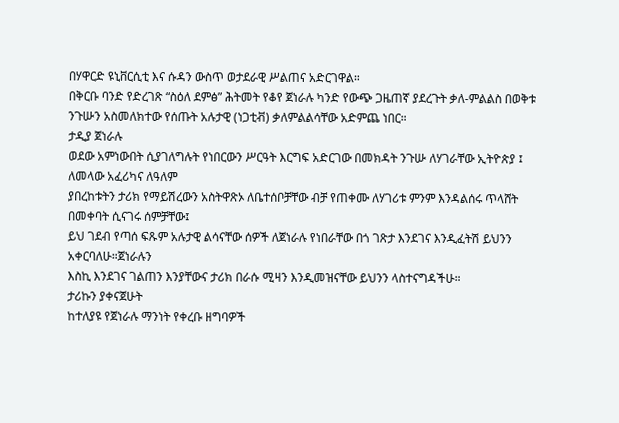በሃዋርድ ዩኒቨርሲቲ እና ሱዳን ውስጥ ወታደራዊ ሥልጠና አድርገዋል።
በቅርቡ ባንድ የድረገጽ “ስዕለ ደምፅ” ሕትመት የቆየ ጀነራሉ ካንድ የውጭ ጋዜጠኛ ያደረጉት ቃለ-ምልልስ በወቅቱ ንጉሡን አስመለክተው የሰጡት አሉታዊ (ነጋቲቭ) ቃለምልልሳቸው አድምጨ ነበር።
ታዲያ ጀነራሉ
ወደው አምነውበት ሲያገለግሉት የነበርውን ሥርዓት እርግፍ አድርገው በመክዳት ንጉሡ ለሃገራቸው ኢትዮጵያ ፤ ለመላው አፈሪካና ለዓለም
ያበረከቱትን ታሪክ የማይሽረውን አስትዋጽኦ ለቤተሰቦቻቸው ብቻ የጠቀሙ ለሃገሪቱ ምንም እንዳልሰሩ ጥላሸት በመቀባት ሲናገሩ ሰምቻቸው፤
ይህ ገደብ የጣሰ ፍጹም አሉታዊ ልሳናቸው ሰዎች ለጀነራሉ የነበራቸው በጎ ገጽታ እንደገና እንዲፈትሽ ይህንን አቀርባለሁ።ጀነራሉን
እስኪ እንደገና ገልጠን እንያቸውና ታሪክ በራሱ ሚዛን እንዲመዝናቸው ይህንን ላስተናግዳችሁ።
ታሪኩን ያቀናጀሁት
ከተለያዩ የጀነራሉ ማንነት የቀረቡ ዘግባዎች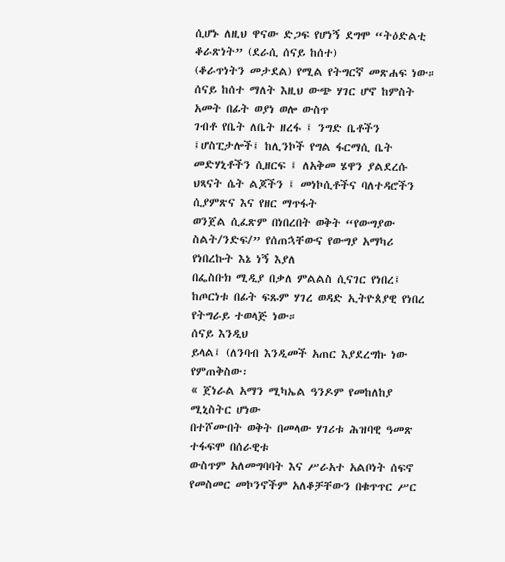ሲሆኑ ለዚህ ዋናው ድጋፍ የሆነኝ ደግሞ “ትዕድልቲ ቆራጽነት” (ደራሲ ሰናይ ከሰተ)
(ቆራጥነትን መታደል) የሚል የትግርኛ መጽሐፍ ነው። ሰናይ ከሰተ ማለት እዚህ ውጭ ሃገር ሆኖ ከምስት አመት በፊት ወያነ ወሎ ውስጥ
ገብቶ የቤት ለቤት ዘረፋ ፤ ንግድ ቤቶችን ፤ሆስፒታሎች፤ ከሊንኮች የግል ፋርማሲ ቤት መድሃኒቶችን ሲዘርፍ ፤ ለአቅመ ሄዋን ያልደረሱ ህጻናት ሴት ልጆችን ፤ መነኮሲቶችና ባለተዳሮችን ሲያምጽና እና የዘር ማጥፋት
ወንጀል ሲፈጽም በነበረበት ወቅት “የውግያው ስልት/ንድፍ/” የሰጠኋቸውና የውግያ አማካሪ የነበረኩት እኔ ነኝ እያለ
በፌስቡክ ሚዲያ በቃለ ምልልስ ሲናገር የነበረ፤ ከጦርነቱ በፊት ፍጹም ሃገረ ወዳድ ኢትዮጰያዊ የነበረ የትግራይ ተወላጅ ነው።
ሰናይ እንዲህ
ይላል፤ (ለንባብ እንዲመች አጠር እያደረግኩ ነው የምጠቅስው፡
« ጀነራል አማን ሚካኤል ዓንዶም የመከለከያ ሚኒስትር ሆነው
በተሾሙበት ወቅት በመላው ሃገሪቱ ሕዝባዊ ዓመጽ ተፋፍሞ በሰራዊቱ
ውስጥም አለመግባባት እና ሥራአተ አልቦነት ሰፍኖ የመስመር መኮንኖችም አለቆቻቸውን በቁጥጥር ሥር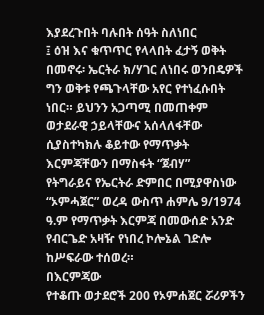እያደረጉበት ባሉበት ሰዓት ስለነበር
፤ ዕዝ እና ቁጥጥር የላላበት ፈታኝ ወቅት በመኖሩ፡ ኤርትራ ክ/ሃገር ለነበሩ ወንበዴዎች ግን ወቅቱ የጫጉላቸው አየር የተነፈሱበት
ነበር። ይህንን አጋጣሚ በመጠቀም ወታደራዊ ኃይላቸውና አሰላለፋቸው ሲያስተካክሉ ቆይተው የማጥቃት እርምጃቸውን በማስፋት “ጀብሃ”
የትግራይና የኤርትራ ድምበር በሚያዋስነው “ኦምሓጀር” ወረዳ ውስጥ ሐምሌ 9/1974
ዓ.ም የማጥቃት እርምጃ በመውሰድ አንድ የብርጌድ አዛዥ የነበረ ኮሎኔል ገድሎ ከሥፍራው ተሰወረ።
በእርምጃው
የተቆጡ ወታደሮች 200 የኦምሐጀር ሯሪዎችን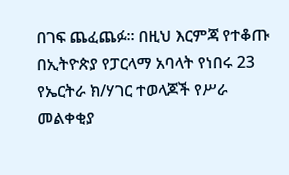በገፍ ጨፈጨፉ። በዚህ እርምጃ የተቆጡ በኢትዮጵያ የፓርላማ አባላት የነበሩ 23 የኤርትራ ክ/ሃገር ተወላጆች የሥራ
መልቀቂያ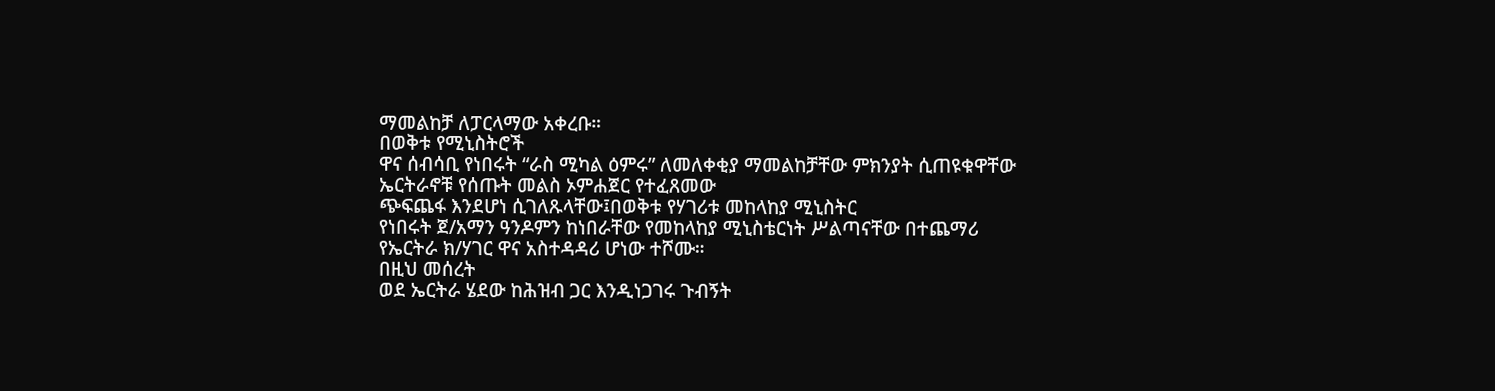ማመልከቻ ለፓርላማው አቀረቡ።
በወቅቱ የሚኒስትሮች
ዋና ሰብሳቢ የነበሩት “ራስ ሚካል ዕምሩ” ለመለቀቂያ ማመልከቻቸው ምክንያት ሲጠዩቁዋቸው ኤርትራኖቹ የሰጡት መልስ ኦምሐጀር የተፈጸመው
ጭፍጨፋ እንደሆነ ሲገለጹላቸው፤በወቅቱ የሃገሪቱ መከላከያ ሚኒስትር
የነበሩት ጀ/አማን ዓንዶምን ከነበራቸው የመከላከያ ሚኒስቴርነት ሥልጣናቸው በተጨማሪ የኤርትራ ክ/ሃገር ዋና አስተዳዳሪ ሆነው ተሾሙ።
በዚህ መሰረት
ወደ ኤርትራ ሄደው ከሕዝብ ጋር እንዲነጋገሩ ጉብኝት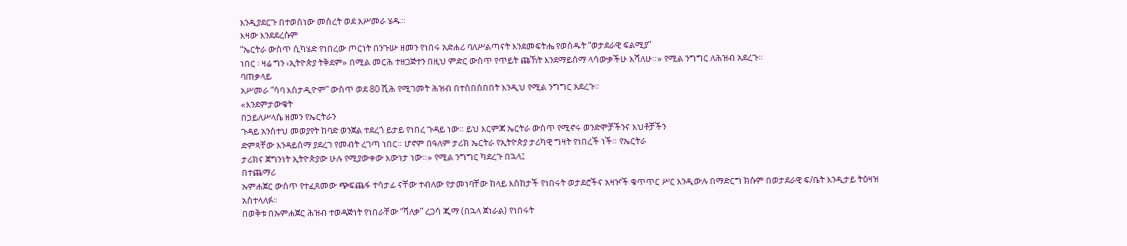እንዲያደርጉ በተወሰነው መሰረት ወደ አሥመራ ሄዱ።
እዛው እንደደረሱም
“ኤርትራ ውስጥ ሲካሄድ የነበረው ጦርነት በንጉሡ ዘመን የነበሩ አድሐሪ ባለሥልጣናት እንደመፍትሔ የወሰዱት “ወታደራዊ ፍልሚያ”
ነበር ፡ ዛሬ ግን ‹ኢትዮጵያ ትቅደም» በሚል መርሕ ተዘጋጅተን በዚህ ምድር ውስጥ የጥይት ጩኸት እንደማይሰማ ላሳውቃችሁ እሻለሁ።» የሚል ንግግር ለሕዝብ አደረጉ።
ባጠቃላይ
አሥመራ “ሳባ እስታዲዮም” ውስጥ ወደ 80 ሺሕ የሚገመት ሕዝብ በተሰበሰበበት እንዲህ የሚል ንግግር አደረጉ።
«እንደምታውቁት
በኃይለሥላሴ ዘመን የኤርትራን
ጉዳይ አንስተህ መወያየት ከባድ ወንጀል ተደረጎ ይታይ የነበረ ጉዳይ ነው። ይህ እርምጃ ኤርትራ ውስጥ የሚኖሩ ወንድሞቻችንና እህቶቻችን
ድምጻቸው እንዳይሰማ ያደረገ የመብት ረገጣ ነበር። ሆኖም በዓለም ታሪክ ኤርትራ የኢትዮጵያ ታሪካዊ ግዛት የነበረች ነች። የኤርትራ
ታሪክና ጀግንነት ኢትዮጵያው ሁሉ የሚያውቀው እውነታ ነው።» የሚል ንግግር ካደረጉ በኋላ፤
በተጨማሪ
ኡምሐጀር ውሰጥ የተፈጸመው ጭፍጨፋ ተሳታፊ ናቸው ተብለው የታመነባቸው ከላይ እሰከታች የነበሩት ወታደሮችና አዛዦች ቁጥጥር ሥር እንዲውሉ በማድርግ ክሱም በወታደራዊ ፍ/ቤት እንዲታይ ትዕዛዝ
አስተላለፉ።
በወቅቱ በኡምሐጀር ሕዝብ ተወዳጅነት የነበራቸው “ሻለቃ” ረጋሳ ጂማ (በኋላ ጀነራል) የነበሩት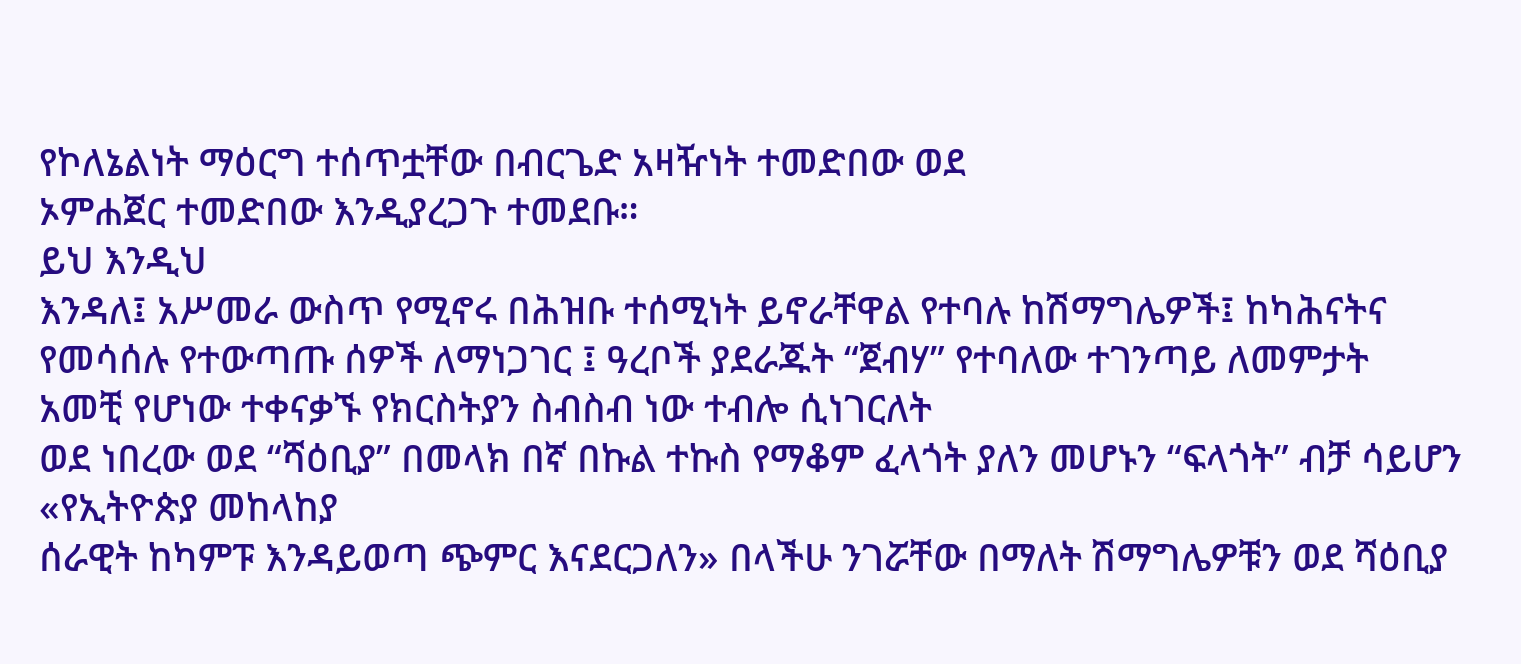የኮለኔልነት ማዕርግ ተሰጥቷቸው በብርጌድ አዛዥነት ተመድበው ወደ
ኦምሐጀር ተመድበው እንዲያረጋጉ ተመደቡ።
ይህ እንዲህ
እንዳለ፤ አሥመራ ውስጥ የሚኖሩ በሕዝቡ ተሰሚነት ይኖራቸዋል የተባሉ ከሽማግሌዎች፤ ከካሕናትና የመሳሰሉ የተውጣጡ ሰዎች ለማነጋገር ፤ ዓረቦች ያደራጁት “ጀብሃ” የተባለው ተገንጣይ ለመምታት
አመቺ የሆነው ተቀናቃኙ የክርስትያን ስብስብ ነው ተብሎ ሲነገርለት
ወደ ነበረው ወደ “ሻዕቢያ” በመላክ በኛ በኩል ተኩስ የማቆም ፈላጎት ያለን መሆኑን “ፍላጎት” ብቻ ሳይሆን «የኢትዮጵያ መከላከያ
ሰራዊት ከካምፑ እንዳይወጣ ጭምር እናደርጋለን» በላችሁ ንገሯቸው በማለት ሽማግሌዎቹን ወደ ሻዕቢያ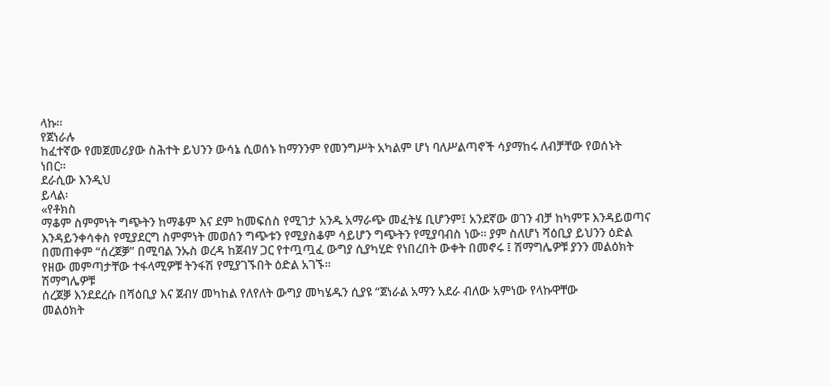ላኩ።
የጀነራሉ
ከፈተኛው የመጀመሪያው ስሕተት ይህንን ውሳኔ ሲወሰኑ ከማንንም የመንግሥት አካልም ሆነ ባለሥልጣኖች ሳያማከሩ ለብቻቸው የወሰኑት
ነበር።
ደራሲው እንዲህ
ይላል፡
«የቶክስ
ማቆም ስምምነት ግጭትን ከማቆም እና ደም ከመፍሰስ የሚገታ አንዱ አማራጭ መፈትሄ ቢሆንም፤ አንደኛው ወገን ብቻ ከካምፑ እንዳይወጣና
እንዳይንቀሳቀስ የሚያደርግ ስምምነት መወሰን ግጭቱን የሚያስቆም ሳይሆን ግጭትን የሚያባብስ ነው። ያም ስለሆነ ሻዕቢያ ይህንን ዕድል
በመጠቀም “ሰረጀቓ” በሚባል ንኡስ ወረዳ ከጀብሃ ጋር የተጧጧፈ ውግያ ሲያካሂድ የነበረበት ውቀት በመኖሩ ፤ ሽማግሌዎቹ ያንን መልዕክት
የዘው መምጣታቸው ተፋላሚዎቹ ትንፋሽ የሚያገኙበት ዕድል አገኙ።
ሽማግሌዎቹ
ሰረጀቓ እንደደረሱ በሻዕቢያ እና ጀብሃ መካከል የለየለት ውግያ መካሄዱን ሲያዩ “ጀነራል አማን አደራ ብለው አምነው የላኩዋቸው
መልዕክት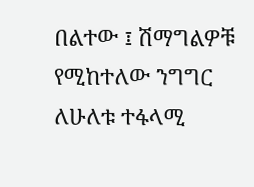በልተው ፤ ሽማግልዎቹ የሚከተለው ንግግር ለሁለቱ ተፋላሚ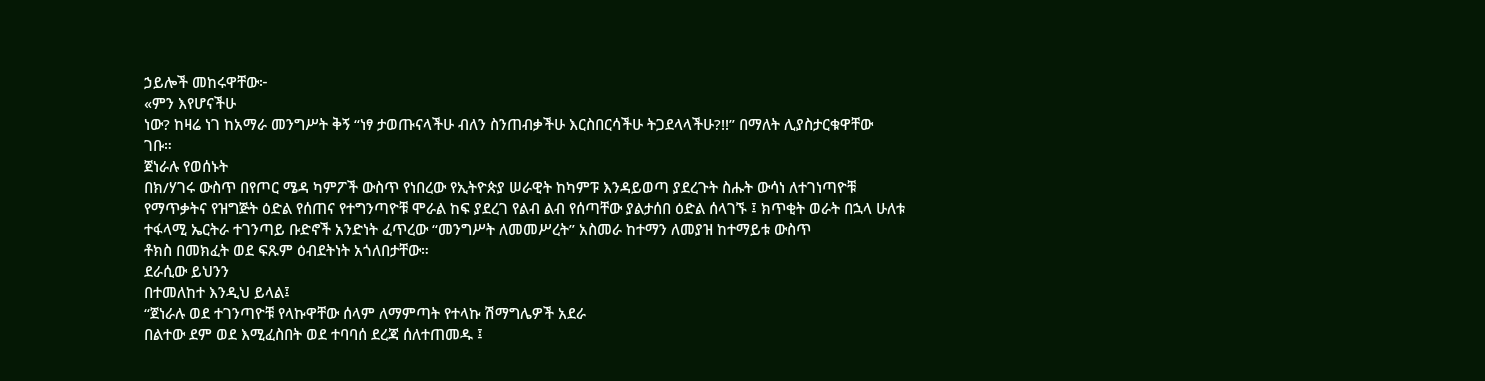ኃይሎች መከሩዋቸው፦
«ምን እየሆናችሁ
ነው? ከዛሬ ነገ ከአማራ መንግሥት ቅኝ “ነፃ ታወጡናላችሁ ብለን ስንጠብቃችሁ እርስበርሳችሁ ትጋደላላችሁ?!!” በማለት ሊያስታርቁዋቸው
ገቡ።
ጀነራሉ የወሰኑት
በክ/ሃገሩ ውስጥ በየጦር ሜዳ ካምፖች ውስጥ የነበረው የኢትዮጵያ ሠራዊት ከካምፑ እንዳይወጣ ያደረጉት ስሑት ውሳነ ለተገነጣዮቹ
የማጥቃትና የዝግጅት ዕድል የሰጠና የተግንጣዮቹ ሞራል ከፍ ያደረገ የልብ ልብ የሰጣቸው ያልታሰበ ዕድል ሰላገኙ ፤ ክጥቂት ወራት በኋላ ሁለቱ ተፋላሚ ኤርትራ ተገንጣይ ቡድኖች አንድነት ፈጥረው “መንግሥት ለመመሥረት” አስመራ ከተማን ለመያዝ ከተማይቱ ውስጥ
ቶክስ በመክፈት ወደ ፍጹም ዕብደትነት አጎለበታቸው።
ደራሲው ይህንን
በተመለከተ እንዲህ ይላል፤
“ጀነራሉ ወደ ተገንጣዮቹ የላኩዋቸው ሰላም ለማምጣት የተላኩ ሽማግሌዎች አደራ
በልተው ደም ወደ እሚፈስበት ወደ ተባባሰ ደረጃ ሰለተጠመዱ ፤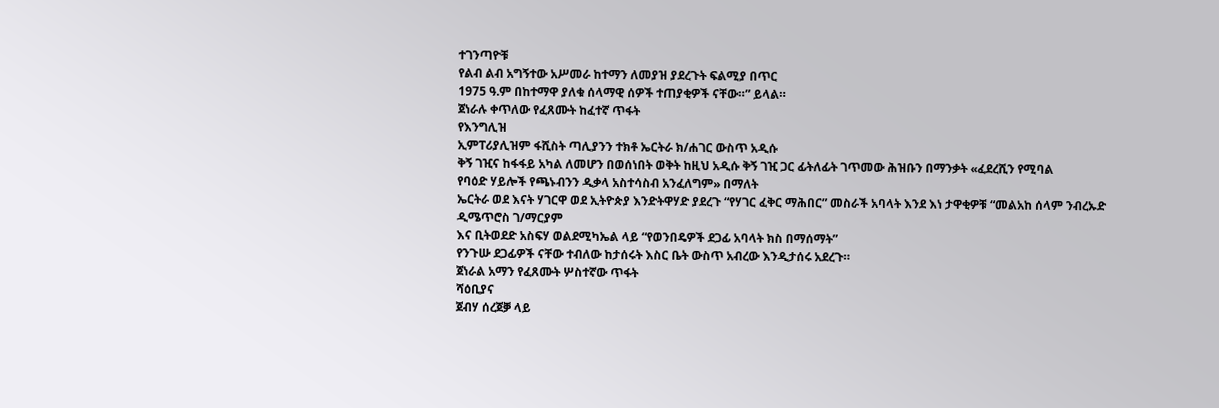ተገንጣዮቹ
የልብ ልብ አግኝተው አሥመራ ከተማን ለመያዝ ያደረጉት ፍልሚያ በጥር
1975 ዓ.ም በከተማዋ ያለቁ ሰላማዊ ሰዎች ተጠያቂዎች ናቸው።” ይላል።
ጀነራሉ ቀጥለው የፈጸሙት ከፈተኛ ጥፋት
የእንግሊዝ
ኢምፐሪያሊዝም ፋሺስት ጣሊያንን ተክቶ ኤርትራ ክ/ሐገር ውስጥ አዲሱ
ቅኝ ገዢና ከፋፋይ አካል ለመሆን በወሰነበት ወቅት ከዚህ አዲሱ ቅኝ ገዢ ጋር ፊትለፊት ገጥመው ሕዝቡን በማንቃት «ፈደረሺን የሚባል
የባዕድ ሃይሎች የጫኑብንን ዲቃላ አስተሳስብ አንፈለግም» በማለት
ኤርትራ ወደ እናት ሃገርዋ ወደ ኢትዮጵያ እንድትዋሃድ ያደረጉ “የሃገር ፈቅር ማሕበር” መስራች አባላት እንደ እነ ታዋቂዎቹ “መልአከ ሰላም ንብረኡድ ዲሜጥሮስ ገ/ማርያም
እና ቢትወደድ አስፍሃ ወልደሚካኤል ላይ “የወንበዴዎች ደጋፊ አባላት ክስ በማሰማት”
የንጉሡ ደጋፊዎች ናቸው ተብለው ከታሰሩት እስር ቤት ውስጥ አብረው እንዲታሰሩ አደረጉ።
ጀነራል አማን የፈጸሙት ሦስተኛው ጥፋት
ሻዕቢያና
ጀብሃ ሰረጀቓ ላይ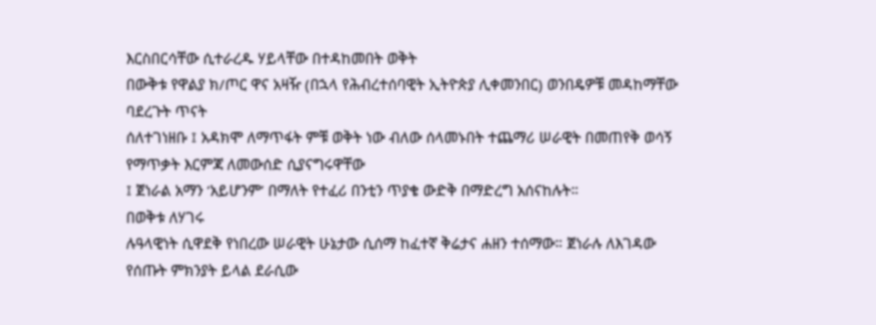እርስበርሳቸው ሲተራረዱ ሃይላቸው በተዳከመበት ወቅት
በውቅቱ የዋልያ ክ/ጦር ዋና አዛዥ (በኋላ የሕብረተሰባዊት ኢትዮጵያ ሊቀመንበር) ወንበዴዎቹ መዳከማቸው ባደረጉት ጥናት
ሰለተገነዘቡ ፤ አዳክሞ ለማጥፋት ምቹ ወቅት ነው ብለው ሰላመኑበት ተጨማሪ ሠራዊት በመጠየቅ ወሳኝ የማጥቃት እርምጃ ለመውሰድ ሲያናግሩዋቸው
፤ ጀነራል አማን ‘አይሆንም’ በማለት የተፈሪ በንቲን ጥያቄ ውድቅ በማድረግ አሰናከሉት።
በወቅቱ ለሃገሩ
ሉዓላዊነት ሲዋደቅ የነበረው ሠራዊት ሁኔታው ሲሰማ ከፈተኛ ቅሬታና ሐዘን ተሰማው። ጀነራሉ ለእገዳው የሰጡት ምክንያት ይላል ደራሲው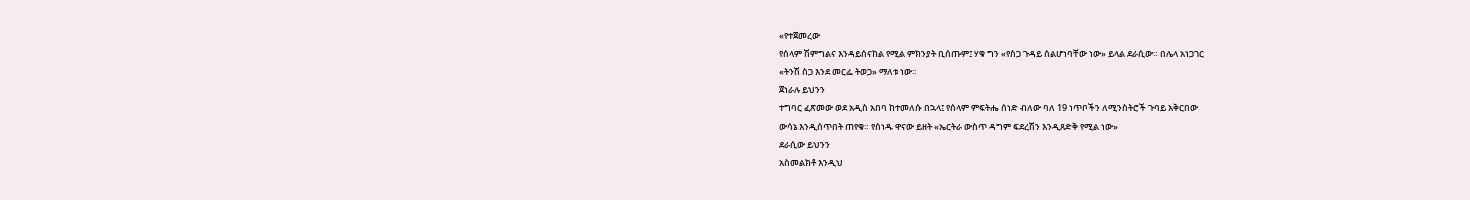«የተጀመረው
የሰላም ሽምግልና እንዳይሰናከል የሚል ምክንያት ቢሰጡም፤ ሃቁ ግን «የስጋ ጉዳይ ሰልሆነባቸው ነው» ይላል ደራሲው። በሌላ አነጋገር
«ትንሽ ስጋ እንደ መርፌ ትወጋ» ማለቱ ነው።
ጀነራሉ ይህንን
ተግባር ፈጽመው ወደ አዲስ አበባ ከተመለሱ በኋላ፤ የሰላም ምፍትሔ ሰነድ ብለው ባለ 19 ነጥቦችን ለሚንስትሮች ጉባይ አቅርበው
ውሳኔ እንዲሰጥበት ጠየቁ። የሰነዱ ዋናው ይዘት «ኤርትራ ውስጥ ዳግም ፍደረሽን እንዲጸድቅ የሚል ነው»
ደራሲው ይህንን
አስመልክቶ እንዲህ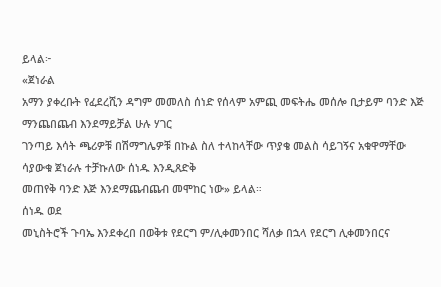ይላል፦
«ጀነራል
አማን ያቀረቡት የፈደረሺን ዳግም መመለስ ሰነድ የሰላም አምጪ መፍትሔ መሰሎ ቢታይም ባንድ እጅ ማንጨበጨብ እንደማይቻል ሁሉ ሃገር
ገንጣይ እሳት ጫሪዎቹ በሽማግሌዎቹ በኩል ስለ ተላከላቸው ጥያቄ መልስ ሳይገኝና አቁዋማቸው ሳያውቁ ጀነራሉ ተቻኩለው ሰነዱ እንዲጸድቅ
መጠየቅ ባንድ እጅ እንደማጨብጨብ መሞከር ነው» ይላል።
ሰነዱ ወደ
መኒስትሮች ጉባኤ እንደቀረበ በወቅቱ የደርግ ም/ሊቀመንበር ሻለቃ በኋላ የደርግ ሊቀመንበርና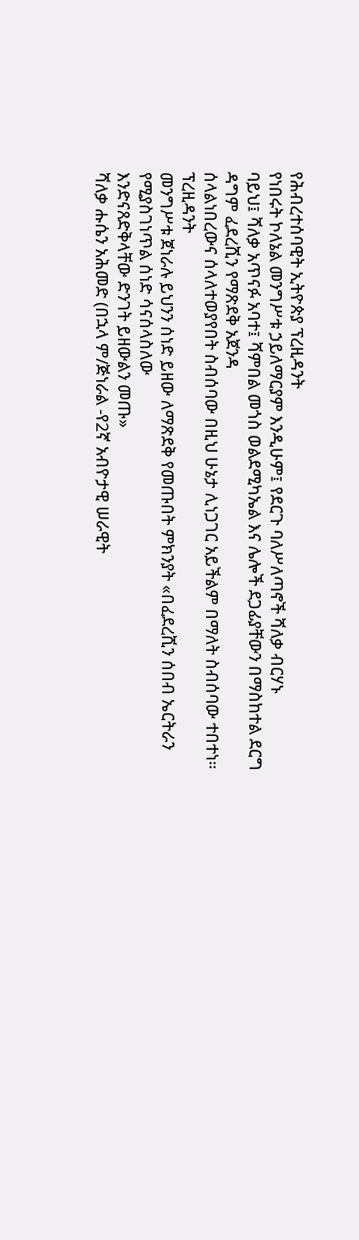የሕብረተሰባዊት ኢትዮጵያ ፕረዚዳንት
የነበሩት ኮለኔል መንግሥቱ ኃይለማርያም እንዲሁም፤ የደርጉ ባለሥለጣኖች ሻለቃ ብርሃኑ
ባይህ፤ ሻለቃ አጥናፉ አባተ፤ ሻምበል መጎስ ወልደሚካኤል እና ሌሎች ደጋፊያቸውን በማስከተል ደርግ ዳግም ፈደረሺን የማጽደቅ አጀንዳ
ሰላልነበረውና ሰላለተወያየበት ስብሰባው በዚህ ሁኔታ ሊነጋገር አይችልም በማለት ስብሰባው ተበተነ።
ፕረዚዳንት
መንግሥቱ ጀነራሉ ይህንን ሰነድ ይዘው ለማጽደቅ የመጡበት ምክንያት «በፈደረሺን ሰበብ ኤርትራን የሚያስገነጥል ሰነድ ሳናሰላስለው
እንድናጸድቅላቸው ድንገት ይዘውልን መጡ»
ሻለቃ ሑሴን አሕመድ (በኋላ ም/ጅነራል -የ2ኛ አብዮታዊ ሠራዊት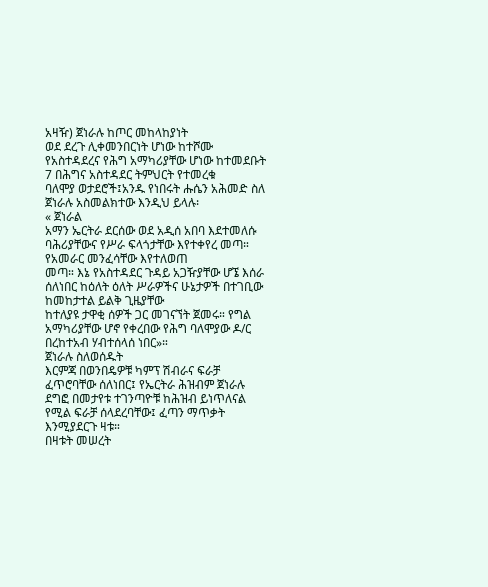አዛዥ) ጀነራሉ ከጦር መከላከያነት
ወደ ደረጉ ሊቀመንበርነት ሆነው ከተሾሙ የአስተዳደረና የሕግ አማካሪያቸው ሆነው ከተመደቡት 7 በሕግና አስተዳደር ትምህርት የተመረቁ
ባለሞያ ወታደሮች፤አንዱ የነበሩት ሑሴን አሕመድ ስለ ጀነራሉ አስመልክተው እንዲህ ይላሉ፡
« ጀነራል
አማን ኤርትራ ደርሰው ወደ አዲሰ አበባ እደተመለሱ ባሕሪያቸውና የሥራ ፍላጎታቸው እየተቀየረ መጣ። የአመራር መንፈሳቸው እየተለወጠ
መጣ። እኔ የአስተዳደር ጉዳይ አጋዥያቸው ሆኜ እሰራ ሰለነበር ከዕለት ዕለት ሥራዎችና ሁኔታዎች በተገቢው ከመከታተል ይልቅ ጊዜያቸው
ከተለያዩ ታዋቂ ሰዎች ጋር መገናኘት ጀመሩ። የግል አማካሪያቸው ሆኖ የቀረበው የሕግ ባለሞያው ዶ/ር በረከተአብ ሃብተሰላሰ ነበር»።
ጀነራሉ ስለወሰዱት
እርምጃ በወንበዴዎቹ ካምፕ ሽብራና ፍራቻ ፈጥሮባቸው ሰለነበር፤ የኤርትራ ሕዝብም ጀነራሉ ደግፎ በመታየቱ ተገንጣዮቹ ከሕዝብ ይነጥለናል
የሚል ፍራቻ ሰላደረባቸው፤ ፈጣን ማጥቃት እንሚያደርጉ ዛቱ።
በዛቱት መሠረት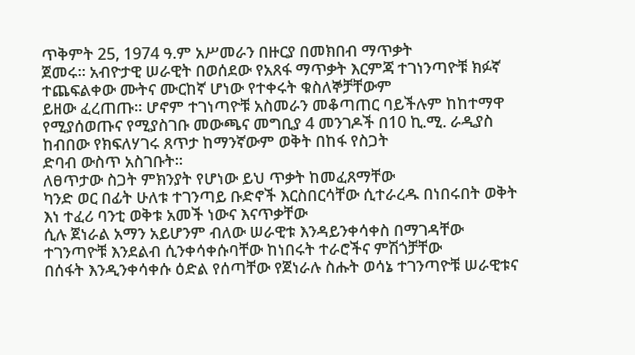ጥቅምት 25, 1974 ዓ.ም አሥመራን በዙርያ በመክበብ ማጥቃት
ጀመሩ። አብዮታዊ ሠራዊት በወሰደው የአጸፋ ማጥቃት እርምጃ ተገነንጣዮቹ ክፉኛ ተጨፍልቀው ሙትና ሙርከኛ ሆነው የተቀሩት ቁስለኞቻቸውም
ይዘው ፈረጠጡ። ሆኖም ተገነጣዮቹ አስመራን መቆጣጠር ባይችሉም ከከተማዋ
የሚያሰወጡና የሚያስገቡ መውጫና መግቢያ 4 መንገዶች በ10 ኪ.ሚ. ራዲያስ ከብበው የክፍለሃገሩ ጸጥታ ከማንኛውም ወቅት በከፋ የስጋት
ድባብ ውስጥ አስገቡት።
ለፀጥታው ስጋት ምክንያት የሆነው ይህ ጥቃት ከመፈጸማቸው
ካንድ ወር በፊት ሁለቱ ተገንጣይ ቡድኖች እርስበርሳቸው ሲተራረዱ በነበሩበት ወቅት እነ ተፈሪ ባንቲ ወቅቱ አመች ነውና እናጥቃቸው
ሲሉ ጀነራል አማን አይሆንም ብለው ሠራዊቱ እንዳይንቀሳቀስ በማገዳቸው ተገንጣዮቹ እንደልብ ሲንቀሳቀሱባቸው ከነበሩት ተራሮችና ምሽጎቻቸው
በሰፋት እንዲንቀሳቀሱ ዕድል የሰጣቸው የጀነራሉ ስሑት ወሳኔ ተገንጣዮቹ ሠራዊቱና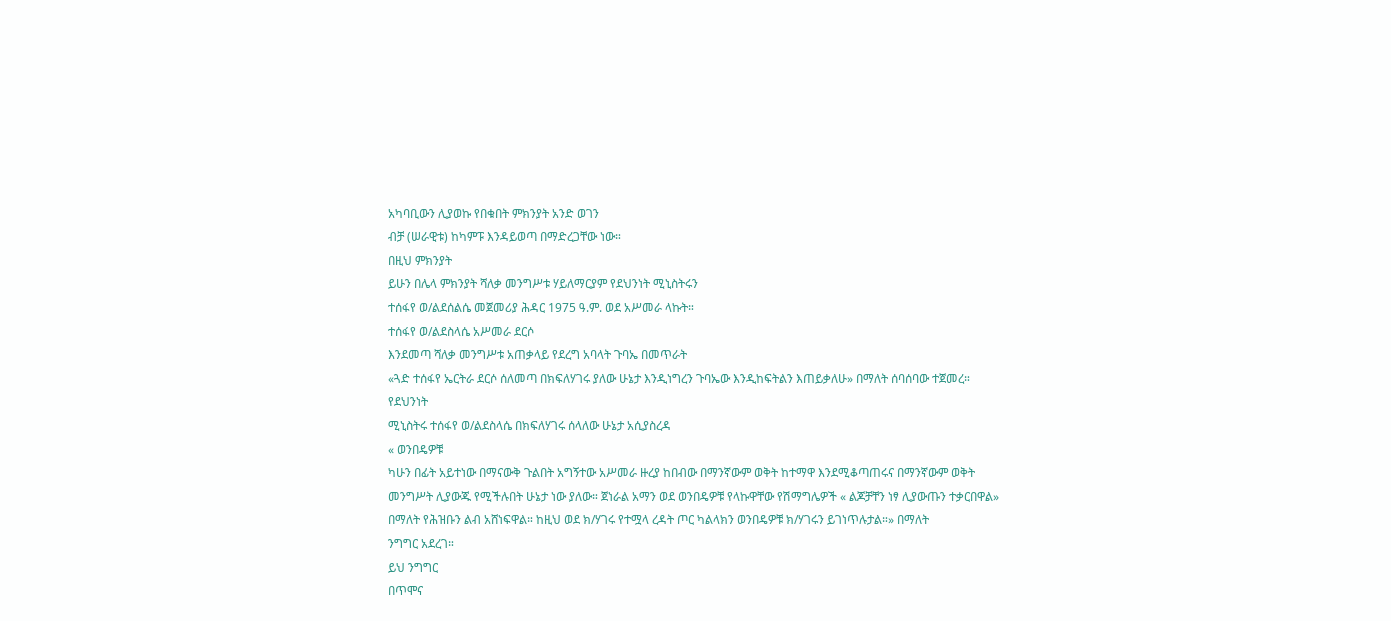አካባቢውን ሊያወኩ የበቁበት ምክንያት አንድ ወገን
ብቻ (ሠራዊቱ) ከካምፑ እንዳይወጣ በማድረጋቸው ነው።
በዚህ ምክንያት
ይሁን በሌላ ምክንያት ሻለቃ መንግሥቱ ሃይለማርያም የደህንነት ሚኒስትሩን
ተሰፋየ ወ/ልደሰልሴ መጀመሪያ ሕዳር 1975 ዓ.ም. ወደ አሥመራ ላኩት።
ተሰፋየ ወ/ልደስላሴ አሥመራ ደርሶ
እንደመጣ ሻለቃ መንግሥቱ አጠቃላይ የደረግ አባላት ጉባኤ በመጥራት
«ጓድ ተሰፋየ ኤርትራ ደርሶ ሰለመጣ በክፍለሃገሩ ያለው ሁኔታ እንዲነግረን ጉባኤው እንዲከፍትልን እጠይቃለሁ» በማለት ሰባሰባው ተጀመረ።
የደህንነት
ሚኒስትሩ ተሰፋየ ወ/ልደስላሴ በክፍለሃገሩ ሰላለው ሁኔታ አሲያስረዳ
« ወንበዴዎቹ
ካሁን በፊት አይተነው በማናውቅ ጉልበት አግኝተው አሥመራ ዙረያ ከበብው በማንኛውም ወቅት ከተማዋ እንደሚቆጣጠሩና በማንኛውም ወቅት
መንግሥት ሊያውጁ የሚችሉበት ሁኔታ ነው ያለው። ጀነራል አማን ወደ ወንበዴዎቹ የላኩዋቸው የሽማግሌዎች « ልጆቻቸን ነፃ ሊያውጡን ተቃርበዋል»
በማለት የሕዝቡን ልብ አሸነፍዋል። ከዚህ ወደ ክ/ሃገሩ የተሟላ ረዳት ጦር ካልላክን ወንበዴዎቹ ክ/ሃገሩን ይገነጥሉታል።» በማለት
ንግግር አደረገ።
ይህ ንግግር
በጥሞና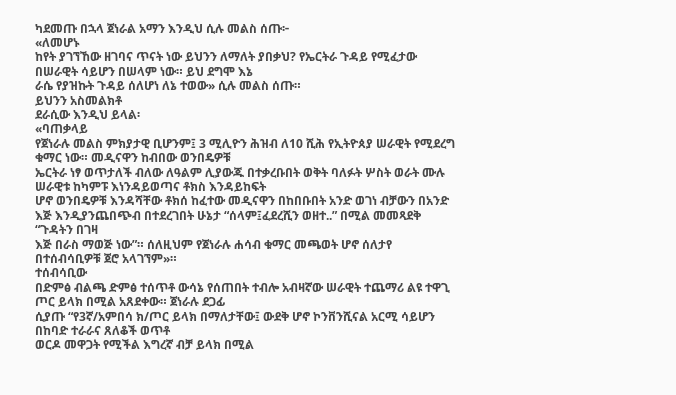ካደመጡ በኋላ ጀነራል አማን እንዲህ ሲሉ መልስ ሰጡ፦
«ለመሆኑ
ከየት ያገኘኸው ዘገባና ጥናት ነው ይህንን ለማለት ያበቃህ? የኤርትራ ጉዳይ የሚፈታው በሠራዊት ሳይሆን በሠላም ነው። ይህ ደግሞ እኔ
ራሴ የያዝኩት ጉዳይ ሰለሆነ ለኔ ተወው» ሲሉ መልስ ሰጡ።
ይህንን አስመልክቶ
ደራሲው እንዲህ ይላል፡
«ባጠቃላይ
የጀነራሉ መልስ ምክያታዊ ቢሆንም፤ 3 ሚሊዮን ሕዝብ ለ10 ሺሕ የኢትዮጰያ ሠራዊት የሚደረግ ቁማር ነው። መዲናዋን ከብበው ወንበዴዎቹ
ኤርትራ ነፃ ወጥታለች ብለው ለዓልም ሊያውጁ በተቃረቡበት ወቅት ባለፉት ሦስት ወራት ሙሉ ሠራዊቱ ከካምፑ እነንዳይወጣና ቶክስ እንዳይከፍት
ሆኖ ወንበዴዎቹ እንዳሻቸው ቶክሰ ከፈተው መዲናዋን በከበቡበት አንድ ወገነ ብቻውን በአንድ እጅ እንዲያንጨበጭብ በተደረገበት ሁኔታ “ሰላም፤ፈደረሺን ወዘተ..” በሚል መመጻደቅ “ጉዳትን በገዛ
እጅ በራስ ማወጅ ነው”። ሰለዚህም የጀነራሉ ሐሳብ ቁማር መጫወት ሆኖ ሰለታየ በተሰብሳቢዎቹ ጀሮ አላገኘም»።
ተሰብሳቢው
በድምፅ ብልጫ ድምፅ ተሰጥቶ ውሳኔ የሰጠበት ተብሎ አብዛኛው ሠራዊት ተጨማሪ ልዩ ተዋጊ ጦር ይላክ በሚል አጸደቀው። ጀነራሉ ደጋፊ
ሲያጡ “የ3ኛ/አምበሳ ክ/ጦር ይላክ በማለታቸው፤ ውደቅ ሆኖ ኮንቨንሺናል አርሚ ሳይሆን በከባድ ተራራና ጸለቆች ወጥቶ
ወርዶ መዋጋት የሚችል እግረኛ ብቻ ይላክ በሚል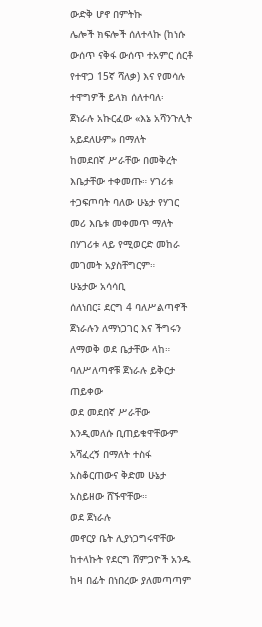ውድቅ ሆኖ በምትኩ
ሌሎች ክፍሎች ሰለተላኩ (ከነሱ ውሰጥ ናቅፋ ውሰጥ ተአምር ሰርቶ የተዋጋ 15ኛ ሻለቃ) እና የመሳሉ ተዋግዎች ይላክ ሰለተባለ፡
ጀነራሉ አኩርፈው «እኔ አሻንጉሊት አይደለሁም» በማለት
ከመደበኛ ሥራቸው በመቅረት እቤታቸው ተቀመጡ። ሃገሪቱ ተጋፍጦባት ባለው ሁኔታ የሃገር መሪ እቤቱ መቀመጥ ማለት በሃገሪቱ ላይ የሚወርድ መከራ
መገመት አያስቸግርም።
ሁኔታው አሳሳቢ
ሰለነበር፤ ደርግ 4 ባለሥልጣኖች ጀነራሉን ለማነጋገር እና ችግሩን ለማወቅ ወደ ቤታቸው ላከ። ባለሥለጣኖቹ ጀነራሉ ይቅርታ ጠይቀው
ወደ መደበኛ ሥራቸው እንዲመለሱ ቢጠይቁዋቸውም አሻፈረኝ በማለት ተስፋ አስቆርጠውና ቅድመ ሁኔታ አስይዘው ሸኙዋቸው።
ወደ ጀነራሉ
መኖርያ ቤት ሊያነጋግሩዋቸው ከተላኩት የደርግ ሸምጋዮች አንዱ ከዛ በፊት በነበረው ያለመጣጣም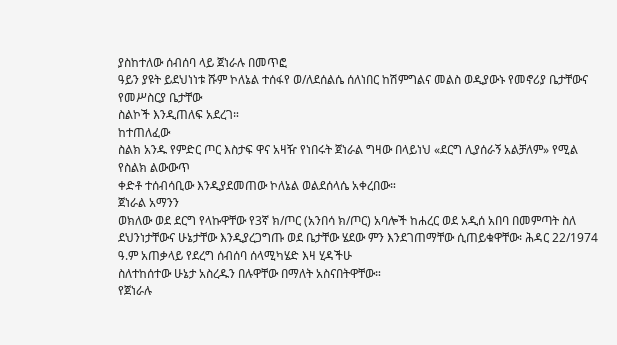ያስከተለው ሰብሰባ ላይ ጀነራሉ በመጥፎ
ዓይን ያዩት ይደህነነቱ ሹም ኮለኔል ተሰፋየ ወ/ለደሰልሴ ሰለነበር ከሽምግልና መልስ ወዲያውኑ የመኖሪያ ቤታቸውና የመሥስርያ ቤታቸው
ስልኮች እንዲጠለፍ አደረገ።
ከተጠለፈው
ስልክ አንዱ የምድር ጦር እስታፍ ዋና አዛዥ የነበሩት ጀነራል ግዛው በላይነህ «ደርግ ሊያሰራኝ አልቻለም» የሚል የስልክ ልውውጥ
ቀድቶ ተሰብሳቢው እንዲያደመጠው ኮለኔል ወልደሰላሴ አቀረበው።
ጀነራል አማንን
ወክለው ወደ ደርግ የላኩዋቸው የ3ኛ ክ/ጦር (አንበሳ ክ/ጦር) አባሎች ከሐረር ወደ አዲሰ አበባ በመምጣት ስለ ደህንነታቸውና ሁኔታቸው እንዲያረጋግጡ ወደ ቤታቸው ሄደው ምን እንደገጠማቸው ሲጠይቁዋቸው፡ ሕዳር 22/1974 ዓ.ም አጠቃላይ የደረግ ሰብሰባ ሰላሚካሄድ እዛ ሂዳችሁ
ስለተከሰተው ሁኔታ አስረዱን በሉዋቸው በማለት አስናበትዋቸው።
የጀነራሉ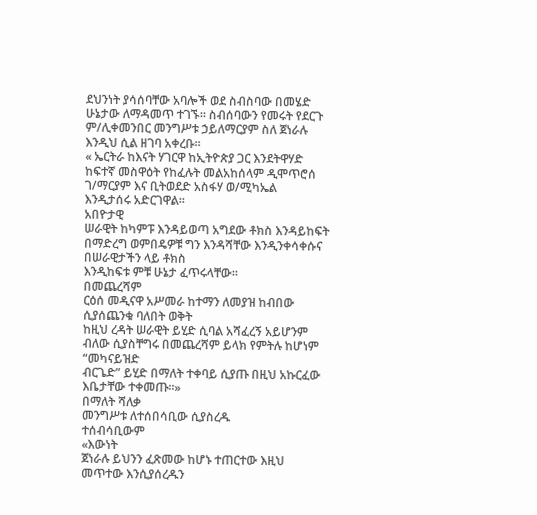ደህንነት ያሳሰባቸው አባሎች ወደ ስብስባው በመሄድ ሁኔታው ለማዳመጥ ተገኙ። ስብሰባውን የመሩት የደርጉ ም/ሊቀመንበር መንግሥቱ ኃይለማርያም ስለ ጀነራሉ
እንዲህ ሲል ዘገባ አቀረቡ።
« ኤርትራ ከእናት ሃገርዋ ከኢትዮጵያ ጋር እንደትዋሃድ ከፍተኛ መስዋዕት የከፈሉት መልአከሰላም ዲሞጥሮሰ ገ/ማርያም እና ቢትወደድ አስፋሃ ወ/ሚካኤል
እንዲታሰሩ አድርገዋል።
አበዮታዊ
ሠራዊት ከካምፑ እንዳይወጣ አግደው ቶክስ እንዳይከፍት በማድረግ ወምበዴዎቹ ግን እንዳሻቸው እንዲንቀሳቀሱና በሠራዊታችን ላይ ቶክስ
እንዲከፍቱ ምቹ ሁኔታ ፈጥሩላቸው።
በመጨረሻም
ርዕሰ መዲናዋ አሥመራ ከተማን ለመያዝ ከብበው ሲያሰጨንቁ ባለበት ወቅት
ከዚህ ረዳት ሠራዊት ይሂድ ሲባል አሻፈረኝ አይሆንም ብለው ሲያስቸግሩ በመጨረሻም ይላክ የምትሉ ከሆነም “መካናይዝድ
ብርጌድ” ይሂድ በማለት ተቀባይ ሲያጡ በዚህ አኩርፈው እቤታቸው ተቀመጡ።»
በማለት ሻለቃ
መንግሥቱ ለተሰበሳቢው ሲያስረዱ
ተሰብሳቢውም
«እውነት
ጀነራሉ ይህንን ፈጽመው ከሆኑ ተጠርተው እዚህ መጥተው እንሲያሰረዱን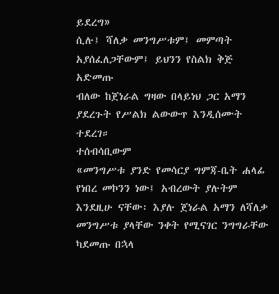ይደረግ»
ሲሉ፤ ሻለቃ መንግሥቱም፤ መምጣት አያሰፈለጋቸውም፤ ይህንን የስልክ ቅጅ አድመጡ
ብለው ከጀነራል ግዛው በላይነህ ጋር አማን ያደረጉት የሥልክ ልውውጥ እንዲሰሙት ተደረገ።
ተሰብሳቢውም
«መንግሥቱ ያንድ የመሳርያ ግምጃ-ቤት ሐላፊ የነበረ መኮንን ነው፤ አብረውት ያሉትም እንደዚሁ ናቸው፡ እያሉ ጀነራል አማን ለሻለቃ
መንግሥቱ ያላቸው ንቀት የሚናገር ንግግራቸው ካደመጡ በኋላ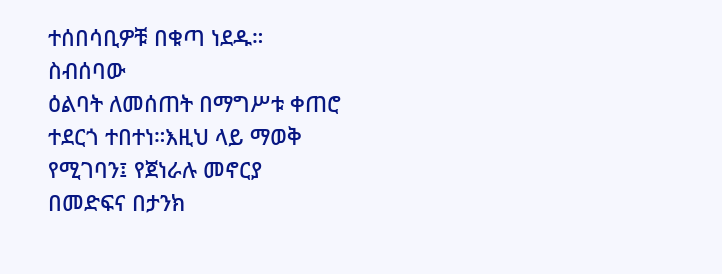ተሰበሳቢዎቹ በቁጣ ነደዱ።
ስብሰባው
ዕልባት ለመሰጠት በማግሥቱ ቀጠሮ ተደርጎ ተበተነ።እዚህ ላይ ማወቅ የሚገባን፤ የጀነራሉ መኖርያ በመድፍና በታንክ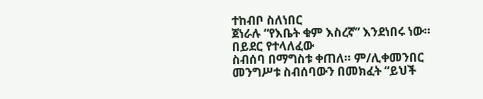ተከብቦ ስለነበር
ጀነራሉ “የእቤት ቁም እስረኛ” እንደነበሩ ነው።
በይደር የተላለፈው
ስብሰባ በማግስቱ ቀጠለ። ም/ሊቀመንበር መንግሥቱ ስብሰባውን በመክፈት “ይህች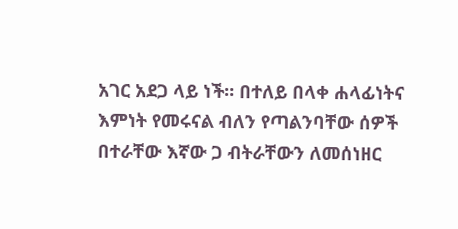አገር አደጋ ላይ ነች። በተለይ በላቀ ሐላፊነትና
እምነት የመሩናል ብለን የጣልንባቸው ሰዎች በተራቸው እኛው ጋ ብትራቸውን ለመሰነዘር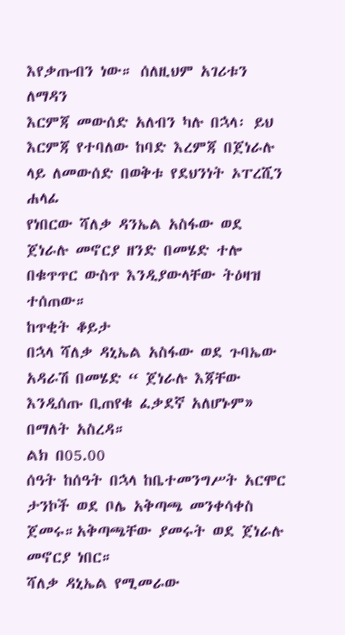እየቃጡብን ነው። ሰለዚህም አገሪቱን ለማዳን
እርምጃ መውሰድ አለብን ካሉ በኋላ፡ ይህ እርምጃ የተባለው ከባድ እረምጃ በጀነራሉ ላይ ለመውሰድ በወቅቱ የደህንነት ኦፐረሺን ሐላፊ
የነበርው ሻለቃ ዳንኤል አስፋው ወደ ጀነራሉ መኖርያ ዘንድ በመሄድ ተሎ በቁጥጥር ውስጥ እንዲያውላቸው ትዕዛዝ ተሰጠው።
ከጥቂት ቆይታ
በኋላ ሻለቃ ዳኒኤል አስፋው ወደ ጉባኤው አዳራሽ በመሄድ “ ጀነራሉ እጃቸው እንዲሰጡ ቢጠየቁ ፈቃደኛ አለሆኑም» በማለት አስረዳ።
ልክ በ05.00
ሰዓት ከሰዓት በኋላ ከቤተመንግሥት አርሞር ታንኮች ወደ ቦሌ አቅጣጫ መንቀሳቀስ ጀመሩ።አቅጣጫቸው ያመሩት ወደ ጀነራሉ መኖርያ ነበር።
ሻለቃ ዳኒኤል የሚመራው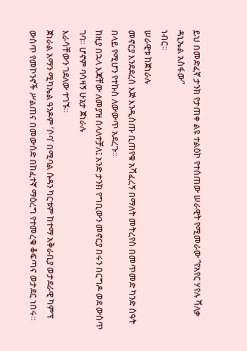ይህ በመድፈኛ ታንክ የታጠቀ ልዩ ተልዕኮ የተሰጠው ሠራዊት የሚመራው “የአየር ሃየሉ ሻለቃ ዳኒኤል አስፋው”
ነብር።
ሠራዊቱ ከጀነራሉ
መኖርያ እንደደረሰ እጅ እንዲሰጡ ቢጠየቁ አሻፈረኝ በማለት መትረየስ በመጥመድ ካንድ ሰዓት በላይ የሚሆን የተኩስ ለውውጥ አደረጉ።
ከዚያ በኋላ እጃቸው ለመያዝ ሰላለተቻለ፤ አንድ ታንክ የግቢውን መኖርያ በሩን በርግዶ ወደ ውስጥ ገባ። ሆኖም ባሳዛኝ ሁኔታ ጀነራሉ
እራሳቸውን ገደለው ተገኙ።
ጀነራል አማን ሚካኤል ዓንዶም ‘ሶባ’ በሚባል ሱዳን ካርቱም ከተማ አቅራቢያ ወታደራዊ ካምፕ ውሰጥ የመኮንኖች ሥልጠና በመውሰድ በከፈተኛ ማዕረግ የተመረቁ ቆፍጣና ወታደር ነበሩ።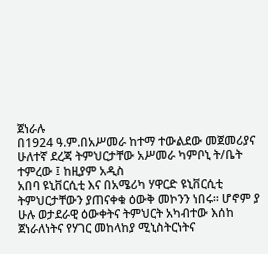ጀነራሉ
በ1924 ዓ.ም.በአሥመራ ከተማ ተውልደው መጀመሪያና ሁለተኛ ደረጃ ትምህርታቸው አሥመራ ካምቦኒ ት/ቤት ተምረው ፤ ከዚያም አዲስ
አበባ ዩኒቨርሲቲ እና በአሜሪካ ሃዋርድ ዩኒቨርሲቲ ትምህርታቸውን ያጠናቀቁ ዕውቅ መኮንን ነበሩ። ሆኖም ያ
ሁሉ ወታደራዊ ዕውቀትና ትምህርት አካብተው እሰከ ጀነራለነትና የሃገር መከላከያ ሚኒስትርነትና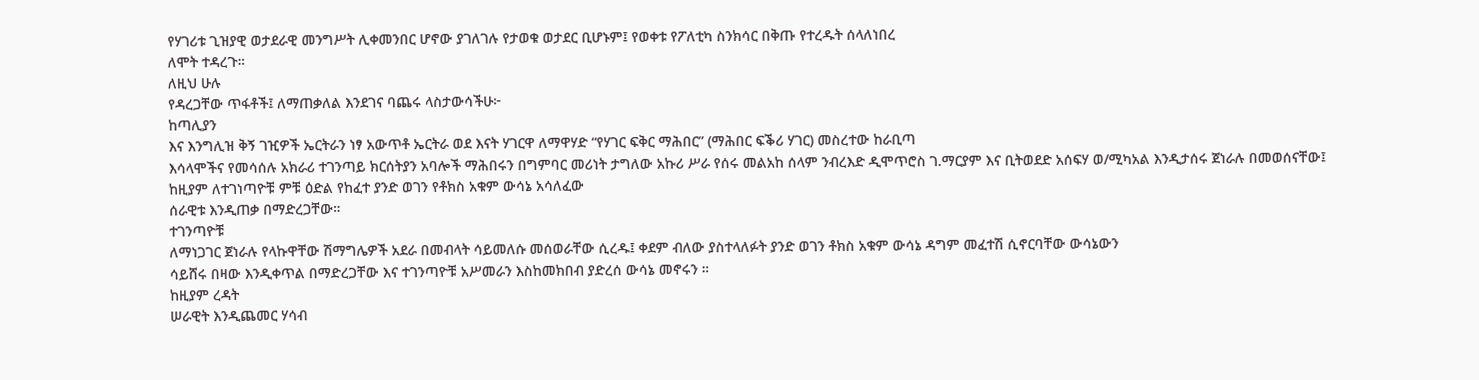የሃገሪቱ ጊዝያዊ ወታደራዊ መንግሥት ሊቀመንበር ሆኖው ያገለገሉ የታወቁ ወታደር ቢሆኑም፤ የወቀቱ የፖለቲካ ስንክሳር በቅጡ የተረዱት ሰላለነበረ
ለሞት ተዳረጉ።
ለዚህ ሁሉ
የዳረጋቸው ጥፋቶች፤ ለማጠቃለል እንደገና ባጨሩ ላስታውሳችሁ፦
ከጣሊያን
እና እንግሊዝ ቅኝ ገዢዎች ኤርትራን ነፃ አውጥቶ ኤርትራ ወደ እናት ሃገርዋ ለማዋሃድ “የሃገር ፍቅር ማሕበር” (ማሕበር ፍቕሪ ሃገር) መስረተው ከራቢጣ
እሳላሞችና የመሳሰሉ አክራሪ ተገንጣይ ክርሰትያን አባሎች ማሕበሩን በግምባር መሪነት ታግለው አኩሪ ሥራ የሰሩ መልአከ ሰላም ንብረእድ ዲሞጥሮስ ገ.ማርያም እና ቢትወደድ አሰፍሃ ወ/ሚካአል እንዲታሰሩ ጀነራሉ በመወሰናቸው፤
ከዚያም ለተገነጣዮቹ ምቹ ዕድል የከፈተ ያንድ ወገን የቶክስ አቁም ውሳኔ አሳለፈው
ሰራዊቱ እንዲጠቃ በማድረጋቸው።
ተገንጣዮቹ
ለማነጋገር ጀነራሉ የላኩዋቸው ሽማግሌዎች አደራ በመብላት ሳይመለሱ መሰወራቸው ሲረዱ፤ ቀደም ብለው ያስተላለፉት ያንድ ወገን ቶክስ አቁም ውሳኔ ዳግም መፈተሽ ሲኖርባቸው ውሳኔውን
ሳይሸሩ በዛው እንዲቀጥል በማድረጋቸው እና ተገንጣዮቹ አሥመራን እስከመክበብ ያድረሰ ውሳኔ መኖሩን ።
ከዚያም ረዳት
ሠራዊት እንዲጨመር ሃሳብ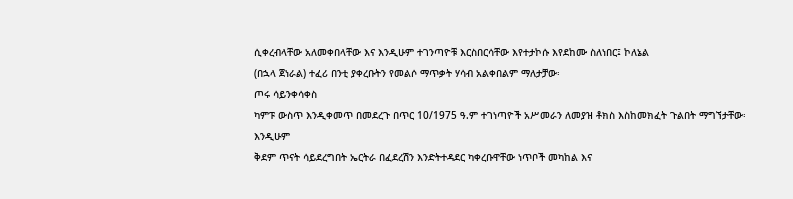ሲቀረብላቸው አለመቀበላቸው እና እንዲሁም ተገንጣዮቹ እርስበርሳቸው እየተታኮሱ እየደከሙ ስለነበር፤ ኮለኔል
(በኋላ ጀነራል) ተፈሪ በንቲ ያቀረቡትን የመልሶ ማጥቃት ሃሳብ አልቀበልም ማለታቻው፡
ጦሩ ሳይንቀሳቀስ
ካምፑ ውስጥ እንዲቀመጥ በመደረጉ በጥር 10/1975 ዓ.ም ተገነጣዮች አሥመራን ለመያዝ ቶክስ እስከመክፈት ጉልበት ማግኘታቸው፡
እንዲሁም
ቅደም ጥናት ሳይደረግበት ኤርትራ በፈደረሽን እንድትተዳደር ካቀረቡዋቸው ነጥቦች መካከል እና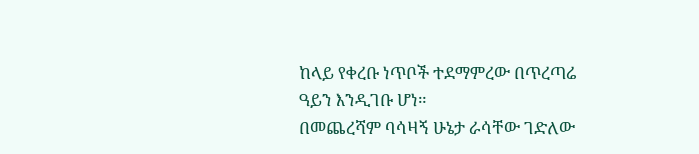ከላይ የቀረቡ ነጥቦች ተደማምረው በጥረጣሬ ዓይን እንዲገቡ ሆነ።
በመጨረሻም ባሳዛኝ ሁኔታ ራሳቸው ገድለው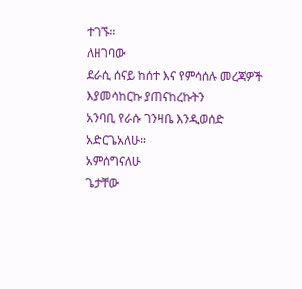ተገኙ።
ለዘገባው
ደራሲ ሰናይ ከሰተ እና የምሳሰሉ መረጃዎች እያመሳከርኩ ያጠናከረኩትን
አንባቢ የራሱ ገንዛቤ እንዲወሰድ አድርጌአለሁ።
አምሰግናለሁ
ጌታቸው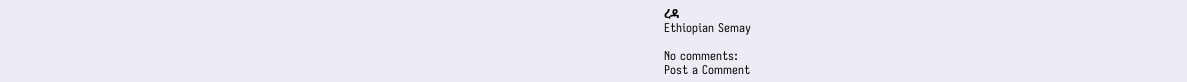ረዳ
Ethiopian Semay

No comments:
Post a Comment